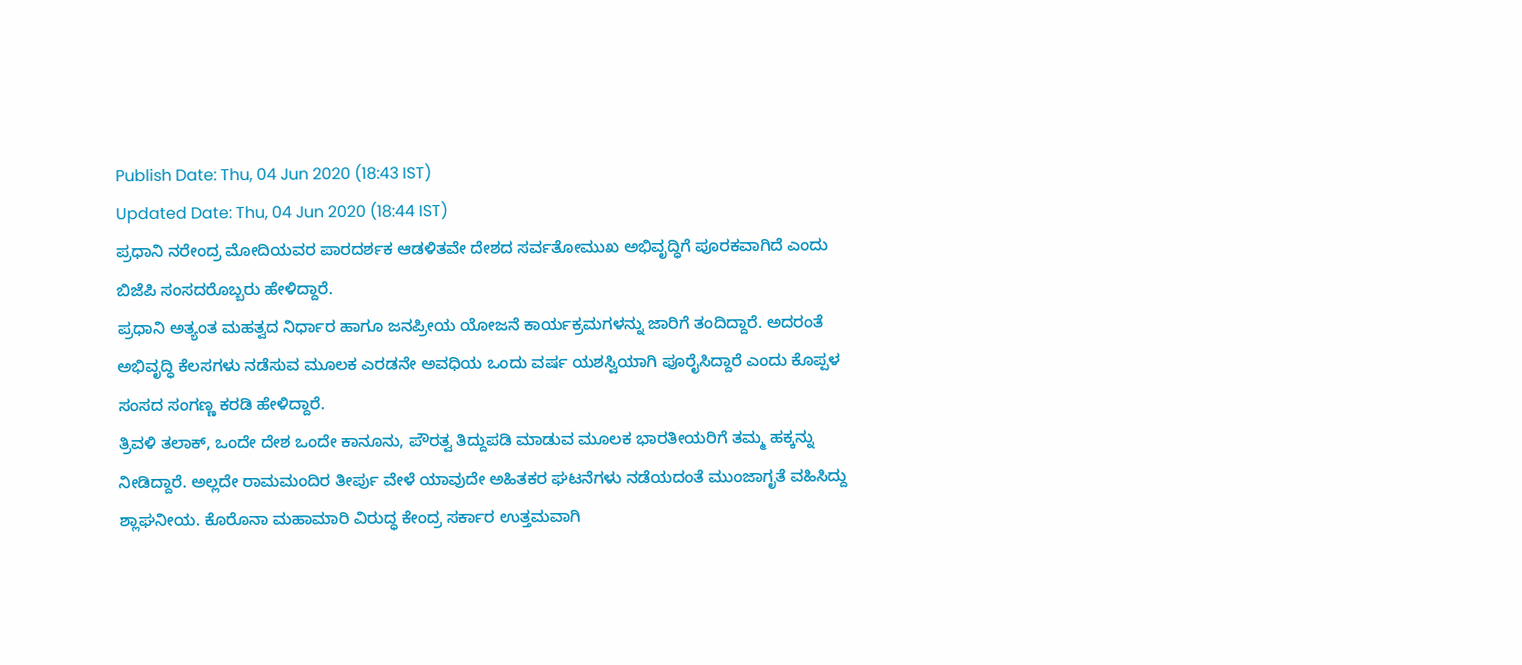Publish Date: Thu, 04 Jun 2020 (18:43 IST)
Updated Date: Thu, 04 Jun 2020 (18:44 IST)
ಪ್ರಧಾನಿ ನರೇಂದ್ರ ಮೋದಿಯವರ ಪಾರದರ್ಶಕ ಆಡಳಿತವೇ ದೇಶದ ಸರ್ವತೋಮುಖ ಅಭಿವೃದ್ಧಿಗೆ ಪೂರಕವಾಗಿದೆ ಎಂದು ಬಿಜೆಪಿ ಸಂಸದರೊಬ್ಬರು ಹೇಳಿದ್ದಾರೆ.
ಪ್ರಧಾನಿ ಅತ್ಯಂತ ಮಹತ್ವದ ನಿರ್ಧಾರ ಹಾಗೂ ಜನಪ್ರೀಯ ಯೋಜನೆ ಕಾರ್ಯಕ್ರಮಗಳನ್ನು ಜಾರಿಗೆ ತಂದಿದ್ದಾರೆ. ಅದರಂತೆ ಅಭಿವೃದ್ಧಿ ಕೆಲಸಗಳು ನಡೆಸುವ ಮೂಲಕ ಎರಡನೇ ಅವಧಿಯ ಒಂದು ವರ್ಷ ಯಶಸ್ವಿಯಾಗಿ ಪೂರೈಸಿದ್ದಾರೆ ಎಂದು ಕೊಪ್ಪಳ ಸಂಸದ ಸಂಗಣ್ಣ ಕರಡಿ ಹೇಳಿದ್ದಾರೆ.
ತ್ರಿವಳಿ ತಲಾಕ್, ಒಂದೇ ದೇಶ ಒಂದೇ ಕಾನೂನು, ಪೌರತ್ವ ತಿದ್ದುಪಡಿ ಮಾಡುವ ಮೂಲಕ ಭಾರತೀಯರಿಗೆ ತಮ್ಮ ಹಕ್ಕನ್ನು ನೀಡಿದ್ದಾರೆ. ಅಲ್ಲದೇ ರಾಮಮಂದಿರ ತೀರ್ಪು ವೇಳೆ ಯಾವುದೇ ಅಹಿತಕರ ಘಟನೆಗಳು ನಡೆಯದಂತೆ ಮುಂಜಾಗೃತೆ ವಹಿಸಿದ್ದು ಶ್ಲಾಘನೀಯ. ಕೊರೊನಾ ಮಹಾಮಾರಿ ವಿರುದ್ಧ ಕೇಂದ್ರ ಸರ್ಕಾರ ಉತ್ತಮವಾಗಿ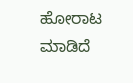ಹೋರಾಟ ಮಾಡಿದೆ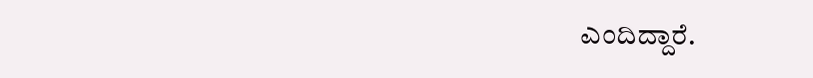ಎಂದಿದ್ದಾರೆ.